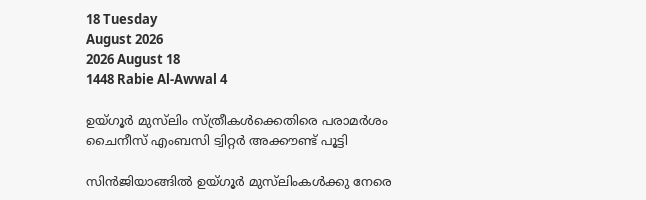18 Tuesday
August 2026
2026 August 18
1448 Rabie Al-Awwal 4

ഉയ്ഗൂര്‍ മുസ്‌ലിം സ്ത്രീകള്‍ക്കെതിരെ പരാമര്‍ശം ചൈനീസ് എംബസി ട്വിറ്റര്‍ അക്കൗണ്ട് പൂട്ടി

സിന്‍ജിയാങ്ങില്‍ ഉയ്ഗൂര്‍ മുസ്‌ലിംകള്‍ക്കു നേരെ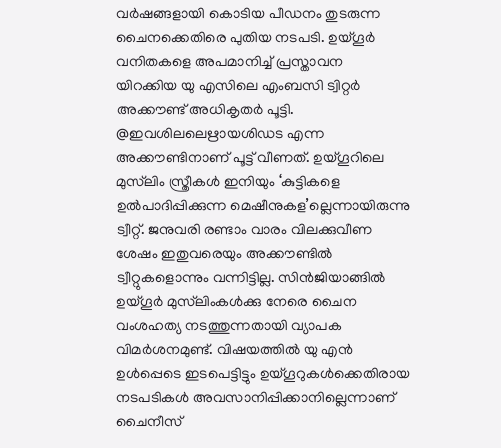വര്‍ഷങ്ങളായി കൊടിയ പീഡനം തുടരുന്ന ചൈനക്കെതിരെ പുതിയ നടപടി. ഉയ്ഗൂര്‍ വനിതകളെ അപമാനിച്ച് പ്രസ്താവന
യിറക്കിയ യു എസിലെ എംബസി ട്വിറ്റര്‍ അക്കൗണ്ട് അധികൃതര്‍ പൂട്ടി. @ഇവശിലലെഋായശിഡട എന്ന അക്കൗണ്ടിനാണ് പൂട്ട് വീണത്. ഉയ്ഗൂറിലെ മുസ്‌ലിം സ്ത്രീകള്‍ ഇനിയും ‘കുട്ടികളെ ഉല്‍പാദിപ്പിക്കുന്ന മെഷീനുകള’ല്ലെന്നായിരുന്നു ട്വീറ്റ്. ജനുവരി രണ്ടാം വാരം വിലക്കുവീണ ശേഷം ഇതുവരെയും അക്കൗണ്ടില്‍ ട്വീറ്റുകളൊന്നും വന്നിട്ടില്ല. സിന്‍ജിയാങ്ങില്‍ ഉയ്ഗൂര്‍ മുസ്‌ലിംകള്‍ക്കു നേരെ ചൈന വംശഹത്യ നടത്തുന്നതായി വ്യാപക വിമര്‍ശനമുണ്ട്. വിഷയത്തില്‍ യു എന്‍ ഉള്‍പ്പെടെ ഇടപെട്ടിട്ടും ഉയ്ഗൂറുകള്‍ക്കെതിരായ നടപടികള്‍ അവസാനിപ്പിക്കാനില്ലെന്നാണ് ചൈനീസ്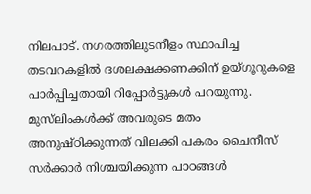നിലപാട്. നഗരത്തിലുടനീളം സ്ഥാപിച്ച തടവറകളില്‍ ദശലക്ഷക്കണക്കിന് ഉയ്ഗൂറുകളെ പാര്‍പ്പിച്ചതായി റിപ്പോര്‍ട്ടുകള്‍ പറയുന്നു. മുസ്‌ലിംകള്‍ക്ക് അവരുടെ മതം അനുഷ്ഠിക്കുന്നത് വിലക്കി പകരം ചൈനീസ് സര്‍ക്കാര്‍ നിശ്ചയിക്കുന്ന പാഠങ്ങള്‍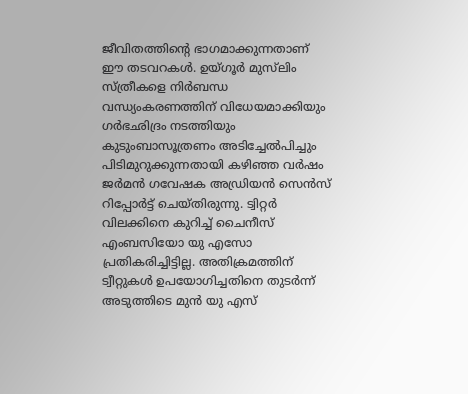ജീവിതത്തിന്റെ ഭാഗമാക്കുന്നതാണ് ഈ തടവറകള്‍. ഉയ്ഗൂര്‍ മുസ്‌ലിം സ്ത്രീകളെ നിര്‍ബന്ധ വന്ധ്യംകരണത്തിന് വിധേയമാക്കിയും ഗര്‍ഭഛിദ്രം നടത്തിയും കുടുംബാസൂത്രണം അടിച്ചേല്‍പിച്ചും പിടിമുറുക്കുന്നതായി കഴിഞ്ഞ വര്‍ഷം ജര്‍മന്‍ ഗവേഷക അഡ്രിയന്‍ സെന്‍സ് റിപ്പോര്‍ട്ട് ചെയ്തിരുന്നു. ട്വിറ്റര്‍ വിലക്കിനെ കുറിച്ച് ചൈനീസ് എംബസിയോ യു എസോ പ്രതികരിച്ചിട്ടില്ല. അതിക്രമത്തിന് ട്വീറ്റുകള്‍ ഉപയോഗിച്ചതിനെ തുടര്‍ന്ന് അടുത്തിടെ മുന്‍ യു എസ്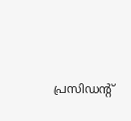പ്രസിഡന്റ്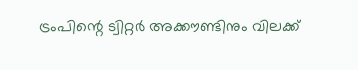ട്രംപിന്റെ ട്വിറ്റര്‍ അക്കൗണ്ടിനും വിലക്ക്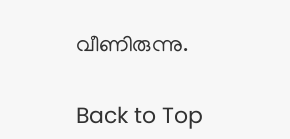വീണിരുന്നു.

Back to Top